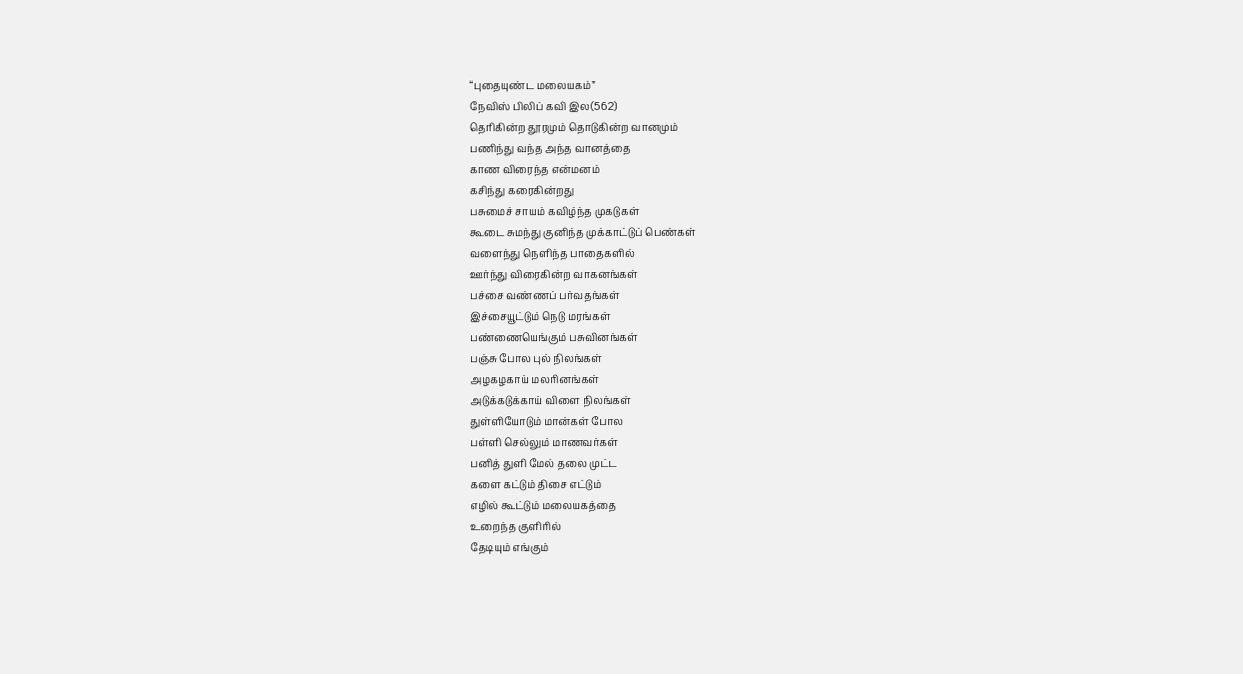“புதையுண்ட மலையகம்”
நேவிஸ் பிலிப் கவி இல(562)
தெரிகின்ற தூரமும் தொடுகின்ற வானமும்
பணிந்து வந்த அந்த வானத்தை
காண விரைந்த என்மனம்
கசிந்து கரைகின்றது
பசுமைச் சாயம் கவிழ்ந்த முகடுகள்
கூடை சுமந்து குனிந்த முக்காட்டுப் பெண்கள்
வளைந்து நெளிந்த பாதைகளில்
ஊர்ந்து விரைகின்ற வாகனங்கள்
பச்சை வண்ணப் பர்வதங்கள்
இச்சையூட்டும் நெடு மரங்கள்
பண்ணையெங்கும் பசுவினங்கள்
பஞ்சு போல புல் நிலங்கள்
அழகழகாய் மலரினங்கள்
அடுக்கடுக்காய் விளை நிலங்கள்
துள்ளியோடும் மான்கள் போல
பள்ளி செல்லும் மாணவர்கள்
பனித் துளி மேல் தலை முட்ட
களை கட்டும் திசை எட்டும்
எழில் கூட்டும் மலையகத்தை
உறைந்த குளிரில்
தேடியும் எங்கும்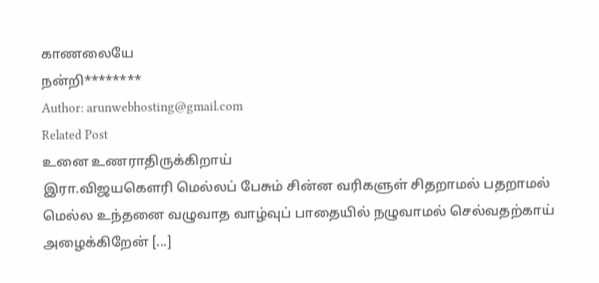காணலையே
நன்றி********
Author: arunwebhosting@gmail.com
Related Post
உனை உணராதிருக்கிறாய்
இரா.விஜயகௌரி மெல்லப் பேசும் சின்ன வரிகளுள் சிதறாமல் பதறாமல் மெல்ல உந்தனை வழுவாத வாழ்வுப் பாதையில் நழுவாமல் செல்வதற்காய் அழைக்கிறேன் [...]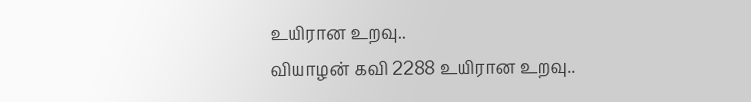உயிரான உறவு..
வியாழன் கவி 2288 உயிரான உறவு..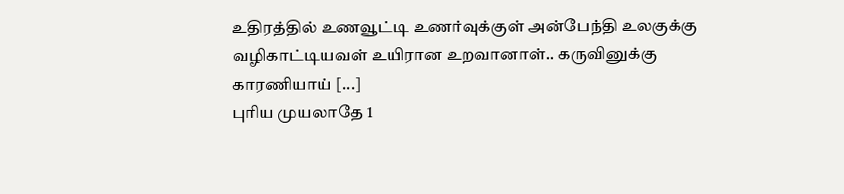உதிரத்தில் உணவூட்டி உணர்வுக்குள் அன்பேந்தி உலகுக்கு வழிகாட்டியவள் உயிரான உறவானாள்.. கருவினுக்கு காரணியாய் [...]
புரிய முயலாதே 1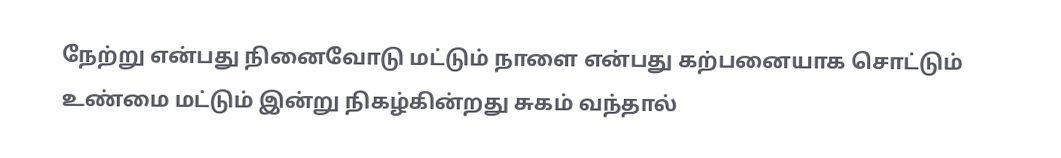நேற்று என்பது நினைவோடு மட்டும் நாளை என்பது கற்பனையாக சொட்டும் உண்மை மட்டும் இன்று நிகழ்கின்றது சுகம் வந்தால்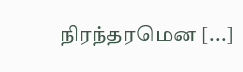நிரந்தரமென [...]